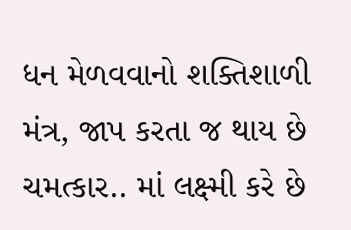ધન મેળવવાનો શક્તિશાળી મંત્ર, જાપ કરતા જ થાય છે ચમત્કાર.. માં લક્ષ્મી કરે છે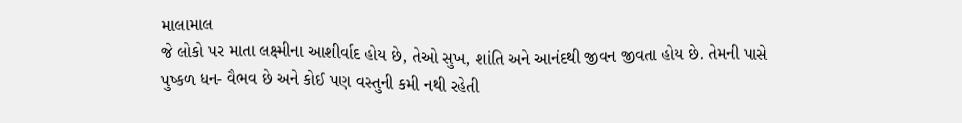માલામાલ
જે લોકો પર માતા લક્ષ્મીના આશીર્વાદ હોય છે, તેઓ સુખ, શાંતિ અને આનંદથી જીવન જીવતા હોય છે. તેમની પાસે પુષ્કળ ધન- વૈભવ છે અને કોઈ પણ વસ્તુની કમી નથી રહેતી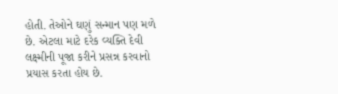હોતી. તેઓને ઘણું સન્માન પણ મળે છે. એટલા માટે દરેક વ્યક્તિ દેવી લક્ષ્મીની પૂજા કરીને પ્રસન્ન કરવાનો પ્રયાસ કરતા હોય છે.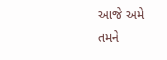આજે અમે તમને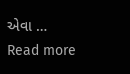એવા … Read more